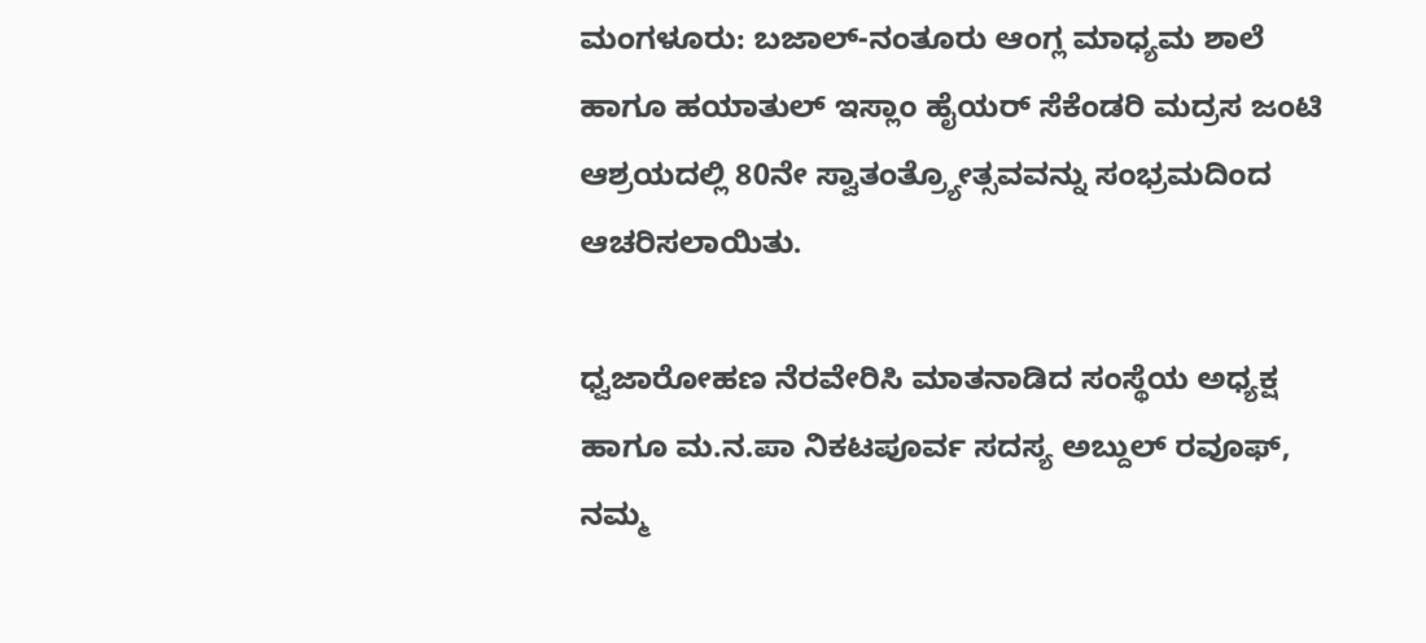ಮಂಗಳೂರು: ಬಜಾಲ್-ನಂತೂರು ಆಂಗ್ಲ ಮಾಧ್ಯಮ ಶಾಲೆ ಹಾಗೂ ಹಯಾತುಲ್ ಇಸ್ಲಾಂ ಹೈಯರ್ ಸೆಕೆಂಡರಿ ಮದ್ರಸ ಜಂಟಿ ಆಶ್ರಯದಲ್ಲಿ 80ನೇ ಸ್ವಾತಂತ್ರ್ಯೋತ್ಸವವನ್ನು ಸಂಭ್ರಮದಿಂದ ಆಚರಿಸಲಾಯಿತು.

ಧ್ವಜಾರೋಹಣ ನೆರವೇರಿಸಿ ಮಾತನಾಡಿದ ಸಂಸ್ಥೆಯ ಅಧ್ಯಕ್ಷ ಹಾಗೂ ಮ.ನ.ಪಾ ನಿಕಟಪೂರ್ವ ಸದಸ್ಯ ಅಬ್ದುಲ್ ರವೂಫ್, ನಮ್ಮ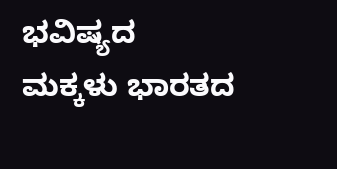ಭವಿಷ್ಯದ ಮಕ್ಕಳು ಭಾರತದ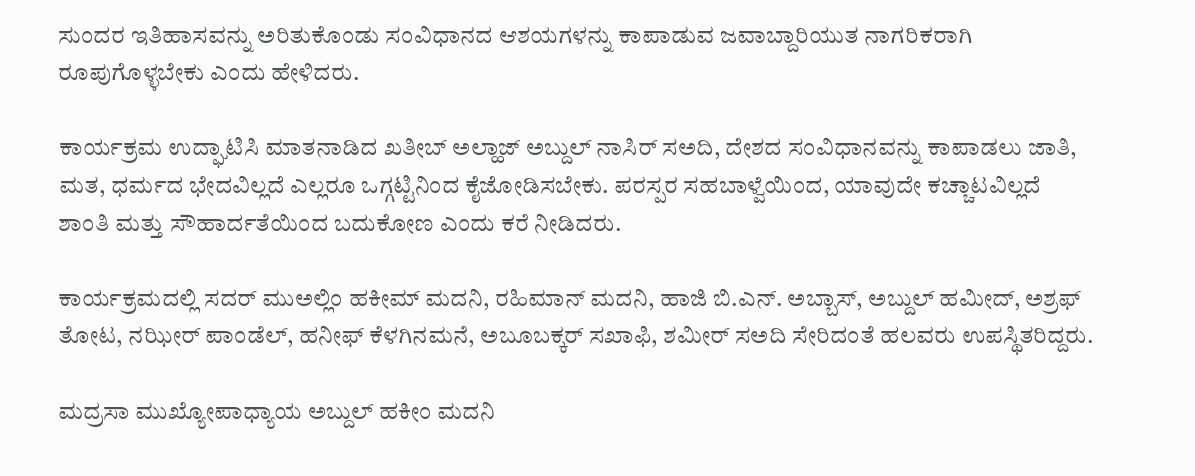ಸುಂದರ ಇತಿಹಾಸವನ್ನು ಅರಿತುಕೊಂಡು ಸಂವಿಧಾನದ ಆಶಯಗಳನ್ನು ಕಾಪಾಡುವ ಜವಾಬ್ದಾರಿಯುತ ನಾಗರಿಕರಾಗಿ ರೂಪುಗೊಳ್ಳಬೇಕು ಎಂದು ಹೇಳಿದರು.

ಕಾರ್ಯಕ್ರಮ ಉದ್ಘಾಟಿಸಿ ಮಾತನಾಡಿದ ಖತೀಬ್ ಅಲ್ಹಾಜ್ ಅಬ್ದುಲ್ ನಾಸಿರ್ ಸಅದಿ, ದೇಶದ ಸಂವಿಧಾನವನ್ನು ಕಾಪಾಡಲು ಜಾತಿ, ಮತ, ಧರ್ಮದ ಭೇದವಿಲ್ಲದೆ ಎಲ್ಲರೂ ಒಗ್ಗಟ್ಟಿನಿಂದ ಕೈಜೋಡಿಸಬೇಕು. ಪರಸ್ಪರ ಸಹಬಾಳ್ವೆಯಿಂದ, ಯಾವುದೇ ಕಚ್ಚಾಟವಿಲ್ಲದೆ ಶಾಂತಿ ಮತ್ತು ಸೌಹಾರ್ದತೆಯಿಂದ ಬದುಕೋಣ ಎಂದು ಕರೆ ನೀಡಿದರು.

ಕಾರ್ಯಕ್ರಮದಲ್ಲಿ ಸದರ್ ಮುಅಲ್ಲಿಂ ಹಕೀಮ್ ಮದನಿ, ರಹಿಮಾನ್ ಮದನಿ, ಹಾಜಿ ಬಿ.ಎನ್. ಅಬ್ಬಾಸ್, ಅಬ್ದುಲ್ ಹಮೀದ್, ಅಶ್ರಫ್ ತೋಟ, ನಝೀರ್ ಪಾಂಡೆಲ್, ಹನೀಫ್ ಕೆಳಗಿನಮನೆ, ಅಬೂಬಕ್ಕರ್ ಸಖಾಫಿ, ಶಮೀರ್ ಸಅದಿ ಸೇರಿದಂತೆ ಹಲವರು ಉಪಸ್ಥಿತರಿದ್ದರು.

ಮದ್ರಸಾ ಮುಖ್ಯೋಪಾಧ್ಯಾಯ ಅಬ್ದುಲ್ ಹಕೀಂ ಮದನಿ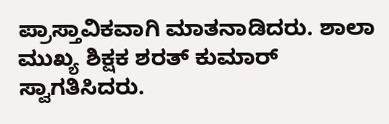ಪ್ರಾಸ್ತಾವಿಕವಾಗಿ ಮಾತನಾಡಿದರು. ಶಾಲಾ ಮುಖ್ಯ ಶಿಕ್ಷಕ ಶರತ್ ಕುಮಾರ್ ಸ್ವಾಗತಿಸಿದರು.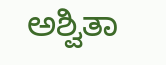ಅಶ್ವಿತಾ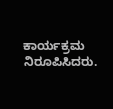ಕಾರ್ಯಕ್ರಮ ನಿರೂಪಿಸಿದರು.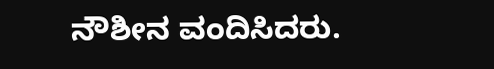ನೌಶೀನ ವಂದಿಸಿದರು.